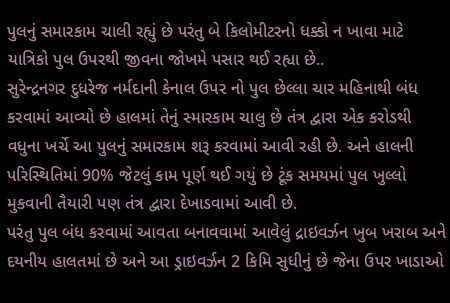પુલનું સમારકામ ચાલી રહ્યું છે પરંતુ બે કિલોમીટરનો ધક્કો ન ખાવા માટે યાત્રિકો પુલ ઉપરથી જીવના જોખમે પસાર થઈ રહ્યા છે..
સુરેન્દ્રનગર દુધરેજ નર્મદાની કેનાલ ઉપર નો પુલ છેલ્લા ચાર મહિનાથી બંધ કરવામાં આવ્યો છે હાલમાં તેનું સ્મારકામ ચાલુ છે તંત્ર દ્વારા એક કરોડથી વધુના ખર્ચે આ પુલનું સમારકામ શરૂ કરવામાં આવી રહી છે. અને હાલની પરિસ્થિતિમાં 90% જેટલું કામ પૂર્ણ થઈ ગયું છે ટૂંક સમયમાં પુલ ખુલ્લો મુકવાની તૈયારી પણ તંત્ર દ્વારા દેખાડવામાં આવી છે.
પરંતુ પુલ બંધ કરવામાં આવતા બનાવવામાં આવેલું દ્રાઇવર્ઝન ખુબ ખરાબ અને દયનીય હાલતમાં છે અને આ ડ્રાઇવર્ઝન 2 કિમિ સુધીનું છે જેના ઉપર ખાડાઓ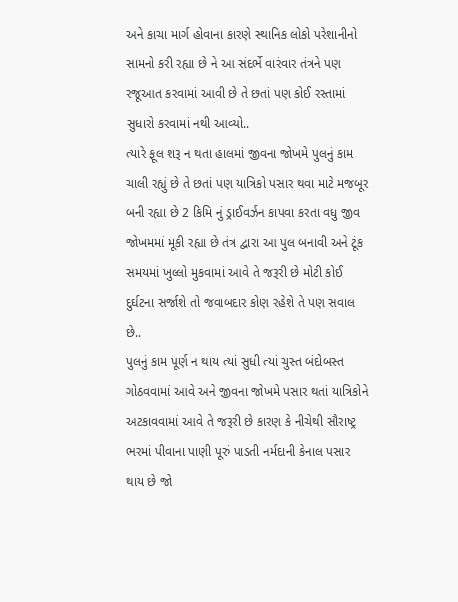અને કાચા માર્ગ હોવાના કારણે સ્થાનિક લોકો પરેશાનીનો સામનો કરી રહ્યા છે ને આ સંદર્ભે વારંવાર તંત્રને પણ રજૂઆત કરવામાં આવી છે તે છતાં પણ કોઈ રસ્તામાં સુધારો કરવામાં નથી આવ્યો..
ત્યારે ફૂલ શરૂ ન થતા હાલમાં જીવના જોખમે પુલનું કામ ચાલી રહ્યું છે તે છતાં પણ યાત્રિકો પસાર થવા માટે મજબૂર બની રહ્યા છે 2 કિમિ નું ડ્રાઈવર્ઝન કાપવા કરતા વધુ જીવ જોખમમાં મૂકી રહ્યા છે તંત્ર દ્વારા આ પુલ બનાવી અને ટૂંક સમયમાં ખુલ્લો મુકવામાં આવે તે જરૂરી છે મોટી કોઈ દુર્ઘટના સર્જાશે તો જવાબદાર કોણ રહેશે તે પણ સવાલ છે..
પુલનું કામ પૂર્ણ ન થાય ત્યાં સુધી ત્યાં ચુસ્ત બંદોબસ્ત ગોઠવવામાં આવે અને જીવના જોખમે પસાર થતાં યાત્રિકોને અટકાવવામાં આવે તે જરૂરી છે કારણ કે નીચેથી સૌરાષ્ટ્ર ભરમાં પીવાના પાણી પૂરું પાડતી નર્મદાની કેનાલ પસાર થાય છે જો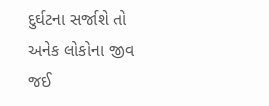દુર્ઘટના સર્જાશે તો અનેક લોકોના જીવ જઈ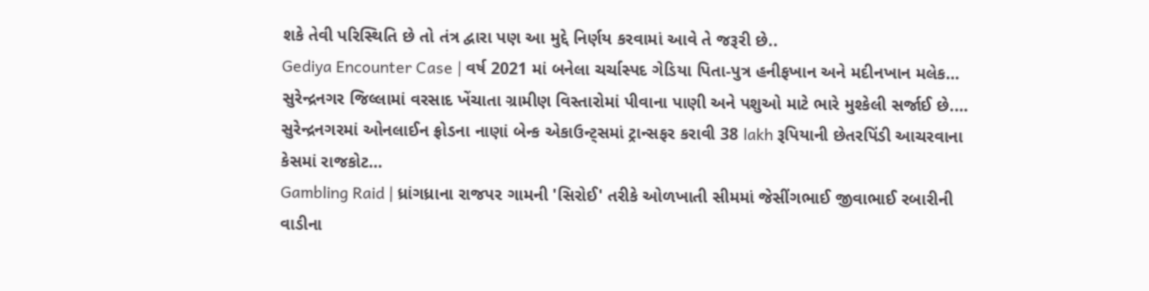શકે તેવી પરિસ્થિતિ છે તો તંત્ર દ્વારા પણ આ મુદ્દે નિર્ણય કરવામાં આવે તે જરૂરી છે..
Gediya Encounter Case | વર્ષ 2021 માં બનેલા ચર્ચાસ્પદ ગેડિયા પિતા-પુત્ર હનીફખાન અને મદીનખાન મલેક…
સુરેન્દ્રનગર જિલ્લામાં વરસાદ ખેંચાતા ગ્રામીણ વિસ્તારોમાં પીવાના પાણી અને પશુઓ માટે ભારે મુશ્કેલી સર્જાઈ છે.…
સુરેન્દ્રનગરમાં ઓનલાઈન ફ્રોડના નાણાં બેન્ક એકાઉન્ટ્સમાં ટ્રાન્સફર કરાવી 38 lakh રૂપિયાની છેતરપિંડી આચરવાના કેસમાં રાજકોટ…
Gambling Raid | ધ્રાંગધ્રાના રાજપર ગામની 'સિરોઈ' તરીકે ઓળખાતી સીમમાં જેસીંગભાઈ જીવાભાઈ રબારીની વાડીના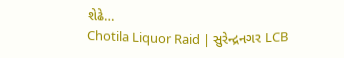શેઢે…
Chotila Liquor Raid | સુરેન્દ્રનગર LCB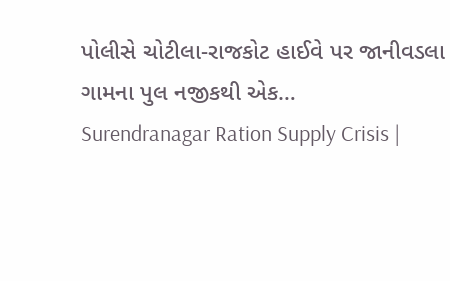પોલીસે ચોટીલા-રાજકોટ હાઈવે પર જાનીવડલા ગામના પુલ નજીકથી એક…
Surendranagar Ration Supply Crisis |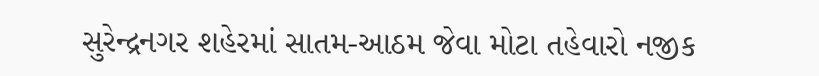સુરેન્દ્રનગર શહેરમાં સાતમ-આઠમ જેવા મોટા તહેવારો નજીક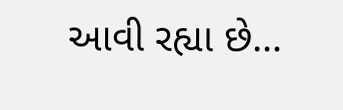આવી રહ્યા છે…